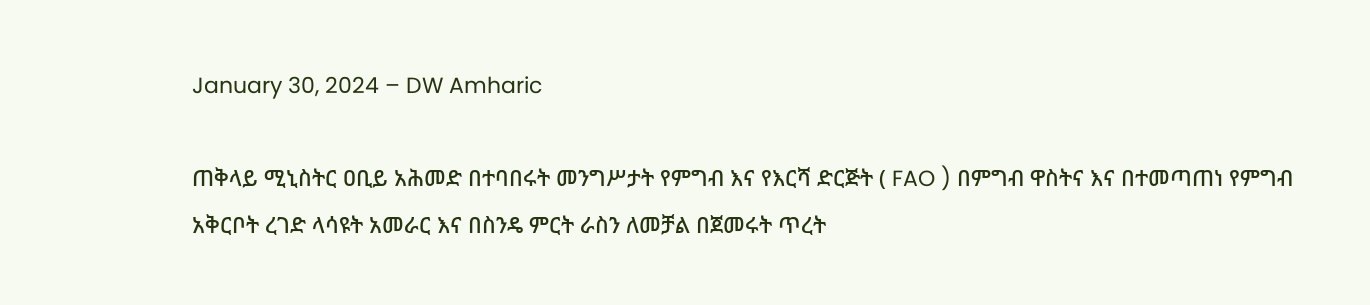January 30, 2024 – DW Amharic

ጠቅላይ ሚኒስትር ዐቢይ አሕመድ በተባበሩት መንግሥታት የምግብ እና የእርሻ ድርጅት ( FAO ) በምግብ ዋስትና እና በተመጣጠነ የምግብ አቅርቦት ረገድ ላሳዩት አመራር እና በስንዴ ምርት ራስን ለመቻል በጀመሩት ጥረት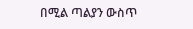በሚል ጣልያን ውስጥ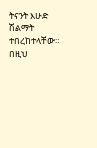ትናንት እሁድ ሽልማት ተበረከተላቸው። በዚህ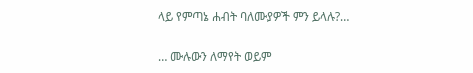ላይ የምጣኔ ሐብት ባለሙያዎች ምን ይላሉ?…

… ሙሉውን ለማየት ወይም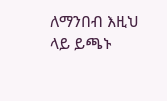ለማንበብ እዚህ ላይ ይጫኑ